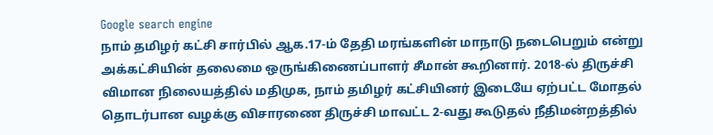Google search engine
நாம் தமிழர் கட்சி சார்பில் ஆக.17-ம் தேதி மரங்களின் மாநாடு நடைபெறும் என்று அக்கட்சியின் தலைமை ஒருங்கிணைப்பாளர் சீமான் கூறினார். 2018-ல் திருச்சி விமான நிலையத்தில் மதிமுக, நாம் தமிழர் கட்சியினர் இடையே ஏற்பட்ட மோதல் தொடர்பான வழக்கு விசாரணை திருச்சி மாவட்ட 2-வது கூடுதல் நீதிமன்றத்தில்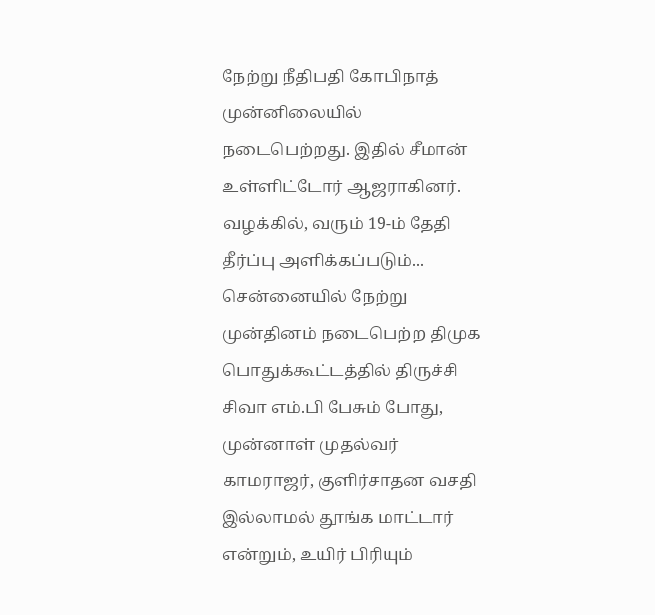நேற்று நீதிபதி கோபிநாத் முன்னிலையில் நடைபெற்றது. இதில் சீமான் உள்ளிட்டோர் ஆஜராகினர். வழக்கில், வரும் 19-ம் தேதி தீர்ப்பு அளிக்கப்படும்...
சென்னையில் நேற்று முன்தினம் நடைபெற்ற திமுக பொதுக்கூட்டத்தில் திருச்சி சிவா எம்.பி பேசும் போது, முன்னாள் முதல்வர் காமராஜர், குளிர்சாதன வசதி இல்லாமல் தூங்க மாட்டார் என்றும், உயிர் பிரியும்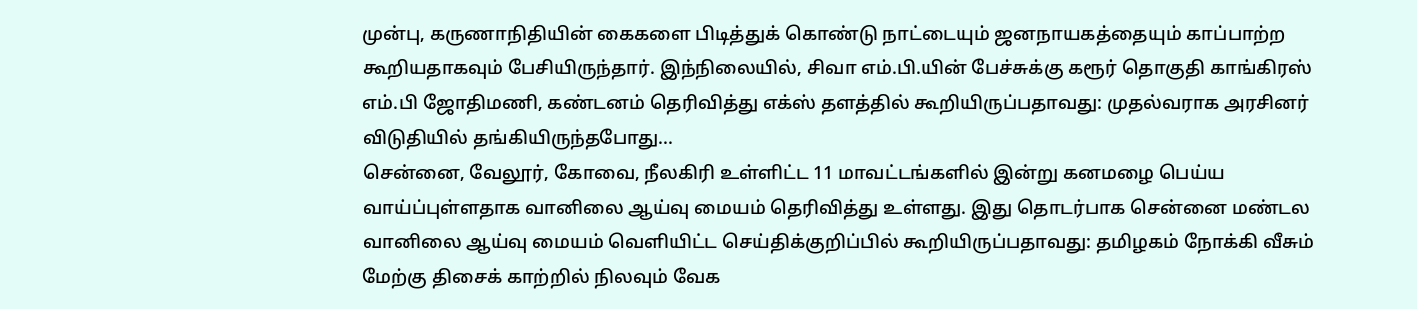முன்பு, கருணாநிதியின் கைகளை பிடித்துக் கொண்டு நாட்டையும் ஜனநாயகத்தையும் காப்பாற்ற கூறியதாகவும் பேசியிருந்தார். இந்நிலையில், சிவா எம்.பி.யின் பேச்சுக்கு கரூர் தொகுதி காங்கிரஸ் எம்.பி ஜோதிமணி, கண்டனம் தெரிவித்து எக்ஸ் தளத்தில் கூறியிருப்பதாவது: முதல்வராக அரசினர் விடுதியில் தங்கியிருந்தபோது...
சென்னை, வேலூர், கோவை, நீலகிரி உள்ளிட்ட 11 மாவட்டங்களில் இன்று கனமழை பெய்ய வாய்ப்புள்ளதாக வானிலை ஆய்வு மையம் தெரிவித்து உள்ளது. இது தொடர்பாக சென்னை மண்டல வானிலை ஆய்வு மையம் வெளியிட்ட செய்திக்குறிப்பில் கூறியிருப்பதாவது: தமிழகம் நோக்கி வீசும் மேற்கு திசைக் காற்றில் நிலவும் வேக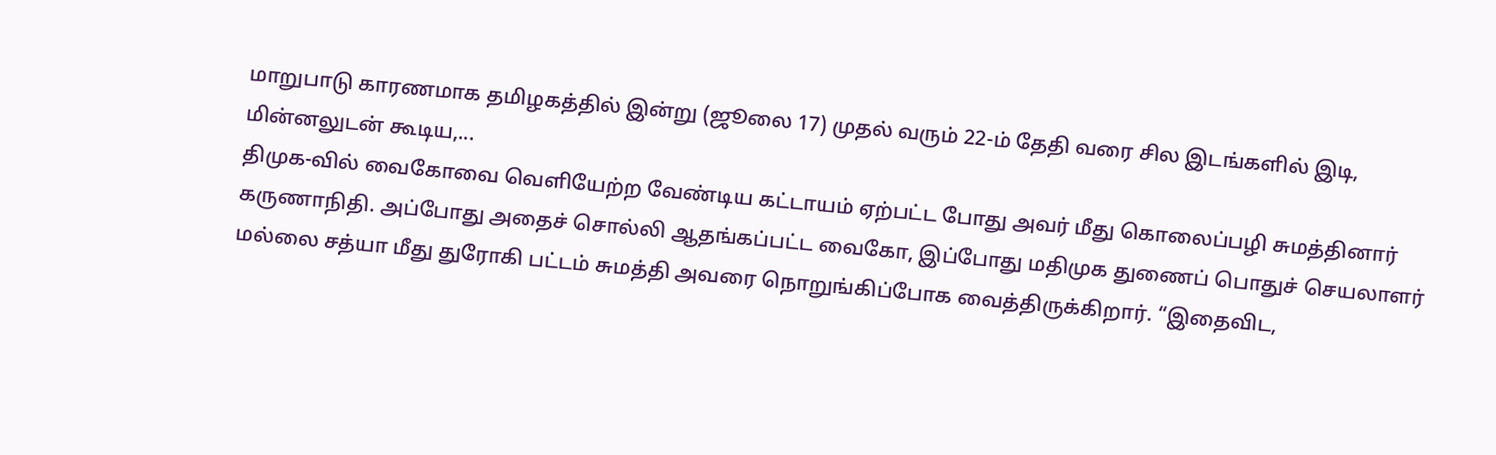மாறுபாடு காரணமாக தமிழகத்தில் இன்று (ஜூலை 17) முதல் வரும் 22-ம் தேதி வரை சில இடங்களில் இடி, மின்னலுடன் கூடிய,...
திமுக-வில் வைகோவை வெளியேற்ற வேண்டிய கட்டாயம் ஏற்பட்ட போது அவர் மீது கொலைப்பழி சுமத்தினார் கருணாநிதி. அப்போது அதைச் சொல்லி ஆதங்கப்பட்ட வைகோ, இப்போது மதிமுக துணைப் பொதுச் செயலாளர் மல்லை சத்யா மீது துரோகி பட்டம் சுமத்தி அவரை நொறுங்கிப்போக வைத்திருக்கிறார். “இதைவிட,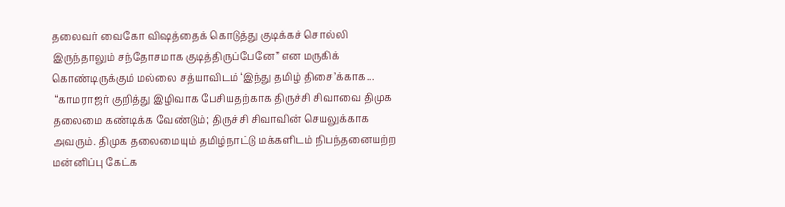தலைவர் வைகோ விஷத்தைக் கொடுத்து குடிக்கச் சொல்லி இருந்தாலும் சந்தோசமாக குடித்திருப்பேனே” என மருகிக் கொண்டிருக்கும் மல்லை சத்யாவிடம் ‘இந்து தமிழ் திசை’க்காக...
 “காமராஜர் குறித்து இழிவாக பேசியதற்காக திருச்சி சிவாவை திமுக தலைமை கண்டிக்க வேண்டும்; திருச்சி சிவாவின் செயலுக்காக அவரும். திமுக தலைமையும் தமிழ்நாட்டு மக்களிடம் நிபந்தனையற்ற மன்னிப்பு கேட்க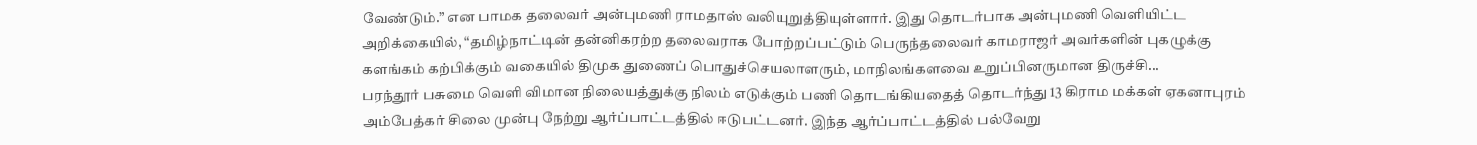வேண்டும்.” என பாமக தலைவர் அன்புமணி ராமதாஸ் வலியுறுத்தியுள்ளார். இது தொடர்பாக அன்புமணி வெளியிட்ட அறிக்கையில், “தமிழ்நாட்டின் தன்னிகரற்ற தலைவராக போற்றப்பட்டும் பெருந்தலைவர் காமராஜர் அவர்களின் புகழுக்கு களங்கம் கற்பிக்கும் வகையில் திமுக துணைப் பொதுச்செயலாளரும், மாநிலங்களவை உறுப்பினருமான திருச்சி...
பரந்தூர் பசுமை வெளி விமான நிலையத்துக்கு நிலம் எடுக்கும் பணி தொடங்கியதைத் தொடர்ந்து 13 கிராம மக்கள் ஏகனாபுரம் அம்பேத்கர் சிலை முன்பு நேற்று ஆர்ப்பாட்டத்தில் ஈடுபட்டனர். இந்த ஆர்ப்பாட்டத்தில் பல்வேறு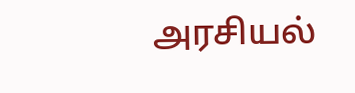அரசியல்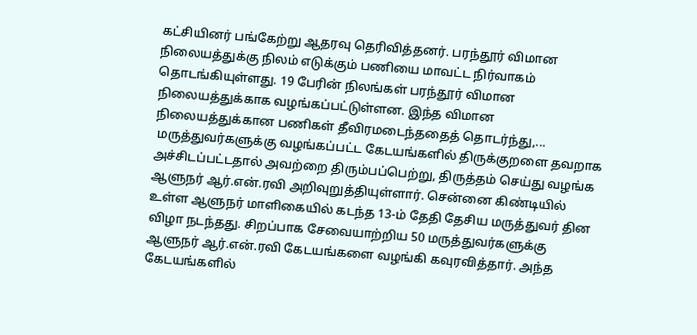கட்சியினர் பங்கேற்று ஆதரவு தெரிவித்தனர். பரந்தூர் விமான நிலையத்துக்கு நிலம் எடுக்கும் பணியை மாவட்ட நிர்வாகம் தொடங்கியுள்ளது. 19 பேரின் நிலங்கள் பரந்தூர் விமான நிலையத்துக்காக வழங்கப்பட்டுள்ளன. இந்த விமான நிலையத்துக்கான பணிகள் தீவிரமடைந்ததைத் தொடர்ந்து,...
 மருத்துவர்களுக்கு வழங்கப்பட்ட கேடயங்களில் திருக்குறளை தவறாக அச்சிடப்பட்டதால் அவற்றை திரும்பப்பெற்று, திருத்தம் செய்து வழங்க ஆளுநர் ஆர்.என்.ரவி அறிவுறுத்தியுள்ளார். சென்னை கிண்டியில் உள்ள ஆளுநர் மாளிகையில் கடந்த 13-ம் தேதி தேசிய மருத்துவர் தின விழா நடந்தது. சிறப்பாக சேவையாற்றிய 50 மருத்துவர்களுக்கு ஆளுநர் ஆர்.என்.ரவி கேடயங்களை வழங்கி கவுரவித்தார். அந்த கேடயங்களில்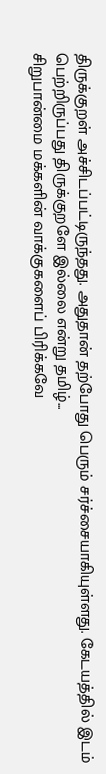திருக்குறள் அச்சிடப்பட்டிருந்தது. அதுதான் தற்போது பெரும் சர்ச்சையாகியுள்ளது. கேடயத்தில் இடம் பெற்றிருப்பது திருக்குறளே இல்லை என்று தமிழ்...
சிறுபான்மை மக்களின் வாக்குகளைப் பிரிக்கவே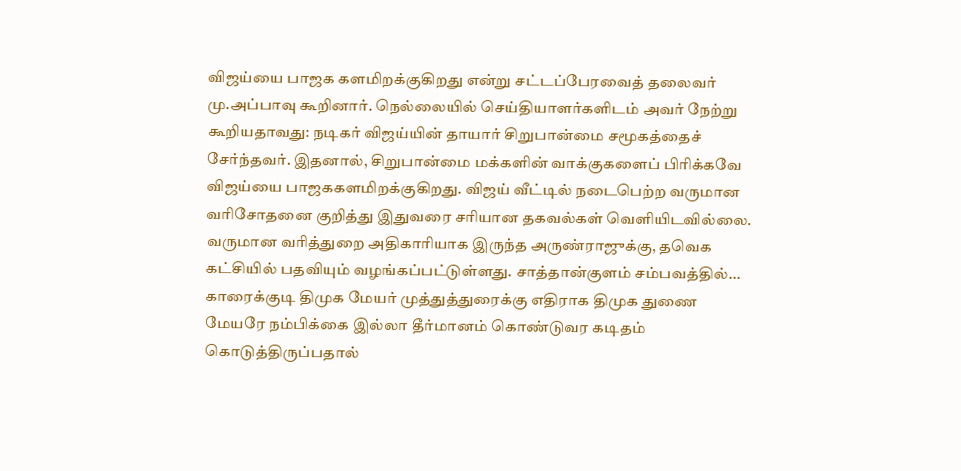விஜய்யை பாஜக களமிறக்குகிறது என்று சட்டப்பேரவைத் தலைவர் மு.அப்பாவு கூறினார். நெல்லையில் செய்தியாளர்களிடம் அவர் நேற்று கூறியதாவது: நடிகர் விஜய்யின் தாயார் சிறுபான்மை சமூகத்தைச் சேர்ந்தவர். இதனால், சிறுபான்மை மக்களின் வாக்குகளைப் பிரிக்கவே விஜய்யை பாஜககளமிறக்குகிறது. விஜய் வீட்டில் நடைபெற்ற வருமான வரிசோதனை குறித்து இதுவரை சரியான தகவல்கள் வெளியிடவில்லை. வருமான வரித்துறை அதிகாரியாக இருந்த அருண்ராஜுக்கு, தவெக கட்சியில் பதவியும் வழங்கப்பட்டுள்ளது. சாத்தான்குளம் சம்பவத்தில்...
காரைக்குடி திமுக மேயர் முத்துத்துரைக்கு எதிராக திமுக துணை மேயரே நம்பிக்கை இல்லா தீர்மானம் கொண்டுவர கடிதம் கொடுத்திருப்பதால்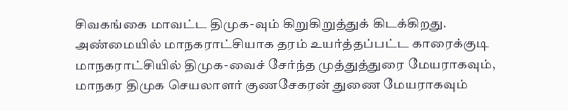சிவகங்கை மாவட்ட திமுக-வும் கிறுகிறுத்துக் கிடக்கிறது. அண்மையில் மாநகராட்சியாக தரம் உயர்த்தப்பட்ட காரைக்குடி மாநகராட்சியில் திமுக-வைச் சேர்ந்த முத்துத்துரை மேயராகவும், மாநகர திமுக செயலாளர் குணசேகரன் துணை மேயராகவும்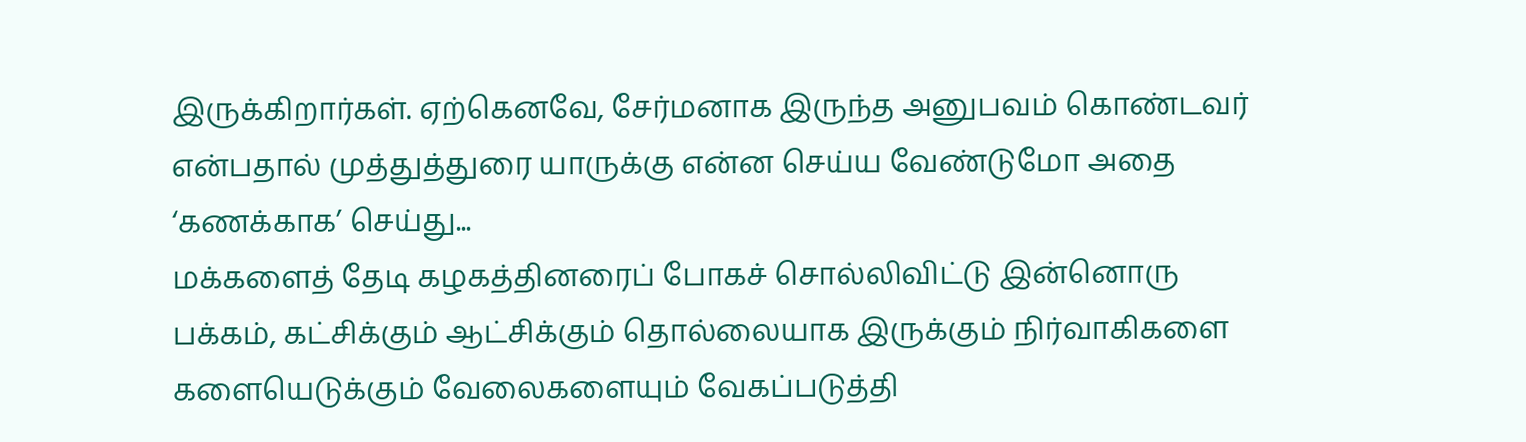இருக்கிறார்கள். ஏற்கெனவே, சேர்மனாக இருந்த அனுபவம் கொண்டவர் என்பதால் முத்துத்துரை யாருக்கு என்ன செய்ய வேண்டுமோ அதை ‘கணக்காக’ செய்து...
மக்களைத் தேடி கழகத்தினரைப் போகச் சொல்லிவிட்டு இன்னொரு பக்கம், கட்சிக்கும் ஆட்சிக்கும் தொல்லையாக இருக்கும் நிர்வாகிகளை களையெடுக்கும் வேலைகளையும் வேகப்படுத்தி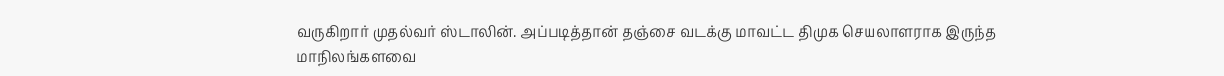வருகிறார் முதல்வர் ஸ்டாலின். அப்படித்தான் தஞ்சை வடக்கு மாவட்ட திமுக செயலாளராக இருந்த மாநிலங்களவை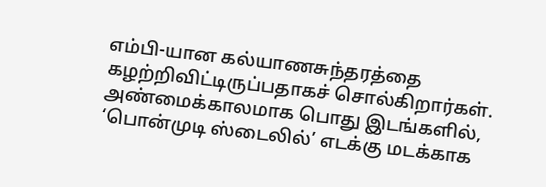எம்பி-யான கல்யாணசுந்தரத்தை கழற்றிவிட்டிருப்பதாகச் சொல்கிறார்கள். அண்மைக்காலமாக பொது இடங்களில், ‘பொன்முடி ஸ்டைலில்’ எடக்கு மடக்காக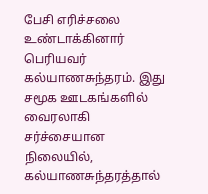பேசி எரிச்சலை உண்டாக்கினார் பெரியவர் கல்யாணசுந்தரம். இது சமூக ஊடகங்களில் வைரலாகி சர்ச்சையான நிலையில், கல்யாணசுந்தரத்தால்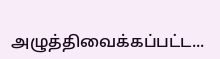அழுத்திவைக்கப்பட்ட...